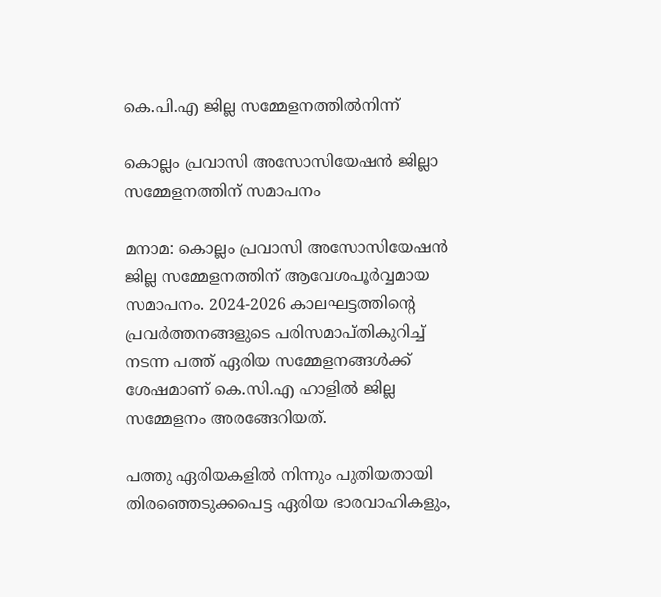കെ.പി.എ ജില്ല സമ്മേളനത്തിൽനിന്ന്

കൊല്ലം പ്രവാസി അസോസിയേഷൻ ജില്ലാ സമ്മേളനത്തിന് സമാപനം

മനാമ: കൊല്ലം പ്രവാസി അസോസിയേഷൻ ജില്ല സമ്മേളനത്തിന് ആവേശപൂർവ്വമായ സമാപനം. 2024-2026 കാലഘട്ടത്തിന്‍റെ പ്രവര്‍ത്തനങ്ങളുടെ പരിസമാപ്തികുറിച്ച് നടന്ന പത്ത് ഏരിയ സമ്മേളനങ്ങള്‍ക്ക് ശേഷമാണ് കെ.സി.എ ഹാളില്‍ ജില്ല സമ്മേളനം അരങ്ങേറിയത്.

പത്തു ഏരിയകളില്‍ നിന്നും പുതിയതായി തിരഞ്ഞെടുക്കപെട്ട ഏരിയ ഭാരവാഹികളും,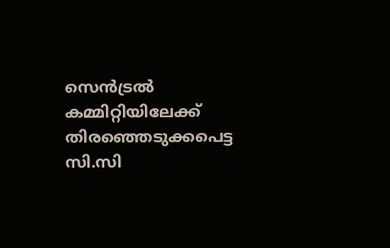സെന്‍ട്രല്‍ കമ്മിറ്റിയിലേക്ക് തിരഞ്ഞെടുക്കപെട്ട സി.സി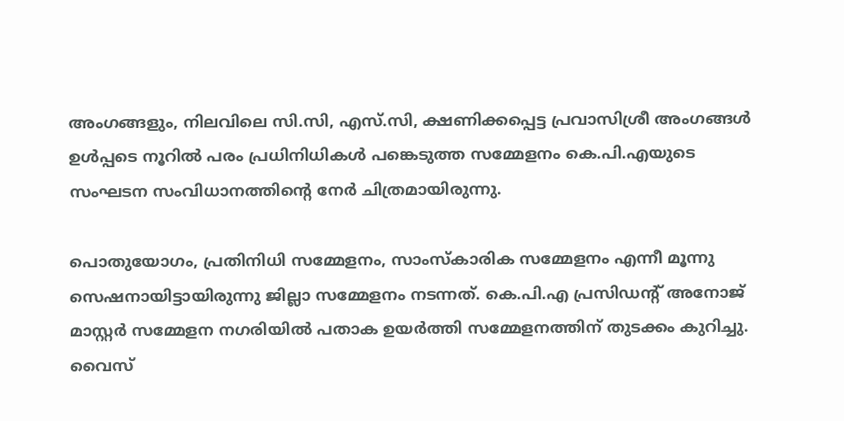അംഗങ്ങളും, നിലവിലെ സി.സി, എസ്.സി, ക്ഷണിക്കപ്പെട്ട പ്രവാസിശ്രീ അംഗങ്ങള്‍ ഉള്‍പ്പടെ നൂറിൽ പരം പ്രധിനിധികള്‍ പങ്കെടുത്ത സമ്മേളനം കെ.പി.എയുടെ സംഘടന സംവിധാനത്തിന്‍റെ നേര്‍ ചിത്രമായിരുന്നു.

പൊതുയോഗം, പ്രതിനിധി സമ്മേളനം, സാംസ്‌കാരിക സമ്മേളനം എന്നീ മൂന്നു സെഷനായിട്ടായിരുന്നു ജില്ലാ സമ്മേളനം നടന്നത്. കെ.പി.എ പ്രസിഡൻ്റ് അനോജ് മാസ്റ്റർ സമ്മേളന നഗരിയില്‍ പതാക ഉയര്‍ത്തി സമ്മേളനത്തിന് തുടക്കം കുറിച്ചു. വൈസ്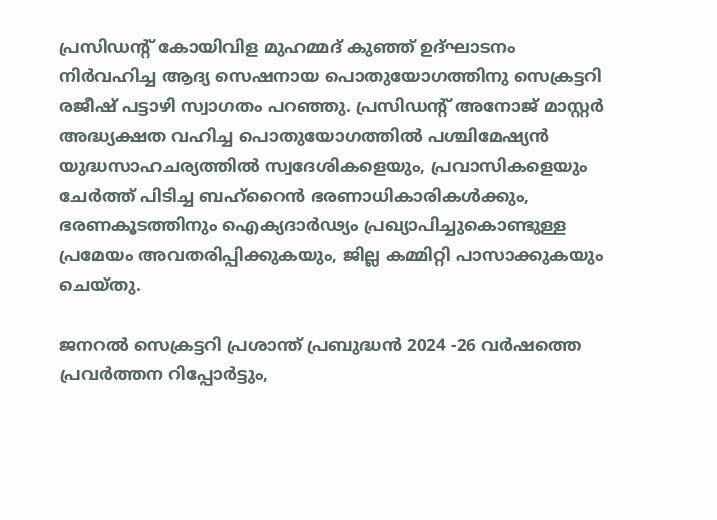പ്രസിഡൻ്റ് കോയിവിള മുഹമ്മദ് കുഞ്ഞ് ഉദ്‌ഘാടനം നിർവഹിച്ച ആദ്യ സെഷനായ പൊതുയോഗത്തിനു സെക്രട്ടറി രജീഷ് പട്ടാഴി സ്വാഗതം പറഞ്ഞു. പ്രസിഡന്റ് അനോജ് മാസ്റ്റർ അദ്ധ്യക്ഷത വഹിച്ച പൊതുയോഗത്തിൽ പശ്ചിമേഷ്യൻ യുദ്ധസാഹചര്യത്തിൽ സ്വദേശികളെയും, പ്രവാസികളെയും ചേർത്ത് പിടിച്ച ബഹ്റൈൻ ഭരണാധികാരികൾക്കും, ഭരണകൂടത്തിനും ഐക്യദാർഢ്യം പ്രഖ്യാപിച്ചുകൊണ്ടുള്ള പ്രമേയം അവതരിപ്പിക്കുകയും, ജില്ല കമ്മിറ്റി പാസാക്കുകയും ചെയ്തു.

ജനറൽ സെക്രട്ടറി പ്രശാന്ത് പ്രബുദ്ധൻ 2024 -26 വർഷത്തെ പ്രവർത്തന റിപ്പോർട്ടും,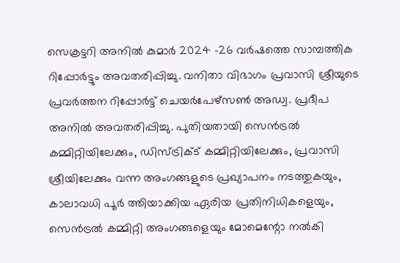സെക്രട്ടറി അനിൽ കുമാർ 2024 -26 വർഷത്തെ സാമ്പത്തിക റിപ്പോർട്ടും അവതരിപ്പിച്ചു. വനിതാ വിഭാഗം പ്രവാസി ശ്രീയുടെ പ്രവർത്തന റിപ്പോർട്ട് ചെയർപേഴ്സൺ അഡ്വ. പ്രദീപ അനിൽ അവതരിപ്പിച്ചു. പുതിയതായി സെൻട്രൽ കമ്മിറ്റിയിലേക്കും, ഡിസ്ട്രിക്ട് കമ്മിറ്റിയിലേക്കും, പ്രവാസി ശ്രീയിലേക്കും വന്ന അംഗങ്ങളുടെ പ്രഖ്യാപനം നടത്തുകയും, കാലാവധി പൂർ ത്തിയാക്കിയ ഏരിയ പ്രതിനിധികളെയും, സെൻട്രൽ കമ്മിറ്റി അംഗങ്ങളെയും മോമെന്റോ നൽകി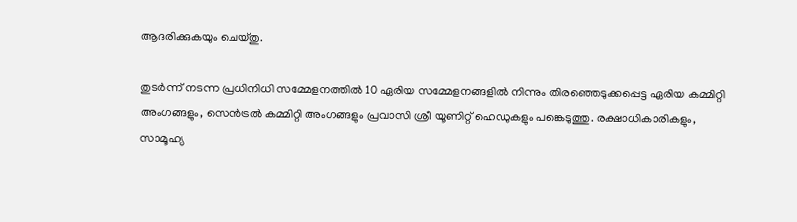ആദരിക്കുകയും ചെയ്തു.

തുടർന്ന് നടന്ന പ്രധിനിധി സമ്മേളനത്തിൽ 10 ഏരിയ സമ്മേളനങ്ങളിൽ നിന്നും തിരഞ്ഞെടുക്കപ്പെട്ട ഏരിയ കമ്മിറ്റി അംഗങ്ങളും, സെൻട്രൽ കമ്മിറ്റി അംഗങ്ങളും പ്രവാസി ശ്രീ യൂണിറ്റ് ഹെഡുകളും പങ്കെടുത്തു. രക്ഷാധികാരികളും, സാമൂഹ്യ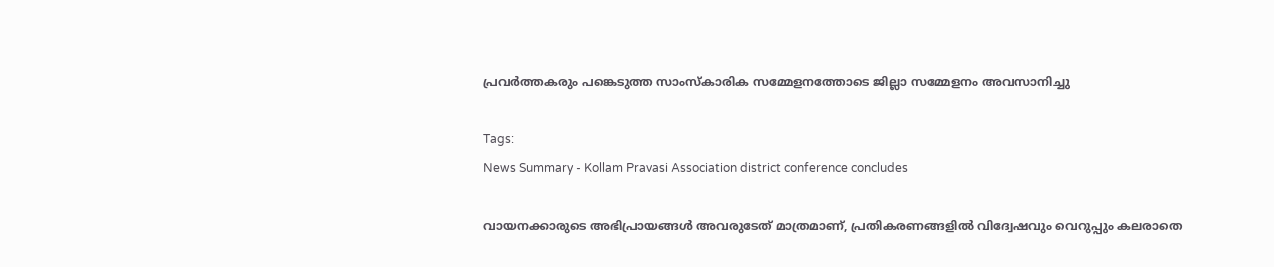പ്രവർത്തകരും പങ്കെടുത്ത സാംസ്കാരിക സമ്മേളനത്തോടെ ജില്ലാ സമ്മേളനം അവസാനിച്ചു

Tags:
News Summary - Kollam Pravasi Association district conference concludes

വായനക്കാരുടെ അഭിപ്രായങ്ങള്‍ അവരുടേത് മാത്രമാണ്, പ്രതികരണങ്ങളിൽ വിദ്വേഷവും വെറുപ്പും കലരാതെ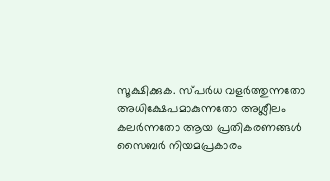സൂക്ഷിക്കുക. സ്പർധ വളർത്തുന്നതോ അധിക്ഷേപമാകുന്നതോ അശ്ലീലം കലർന്നതോ ആയ പ്രതികരണങ്ങൾ സൈബർ നിയമപ്രകാരം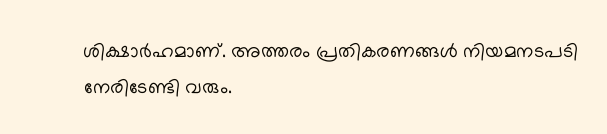ശിക്ഷാർഹമാണ്. അത്തരം പ്രതികരണങ്ങൾ നിയമനടപടി നേരിടേണ്ടി വരും.